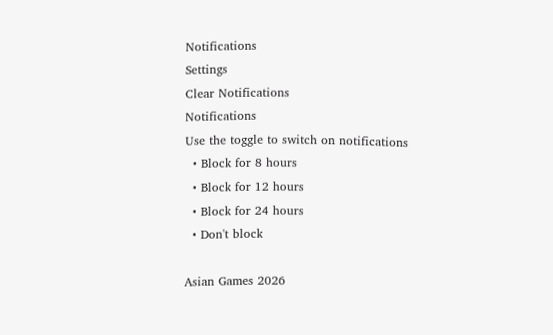Notifications
Settings
Clear Notifications
Notifications
Use the toggle to switch on notifications
  • Block for 8 hours
  • Block for 12 hours
  • Block for 24 hours
  • Don't block

Asian Games 2026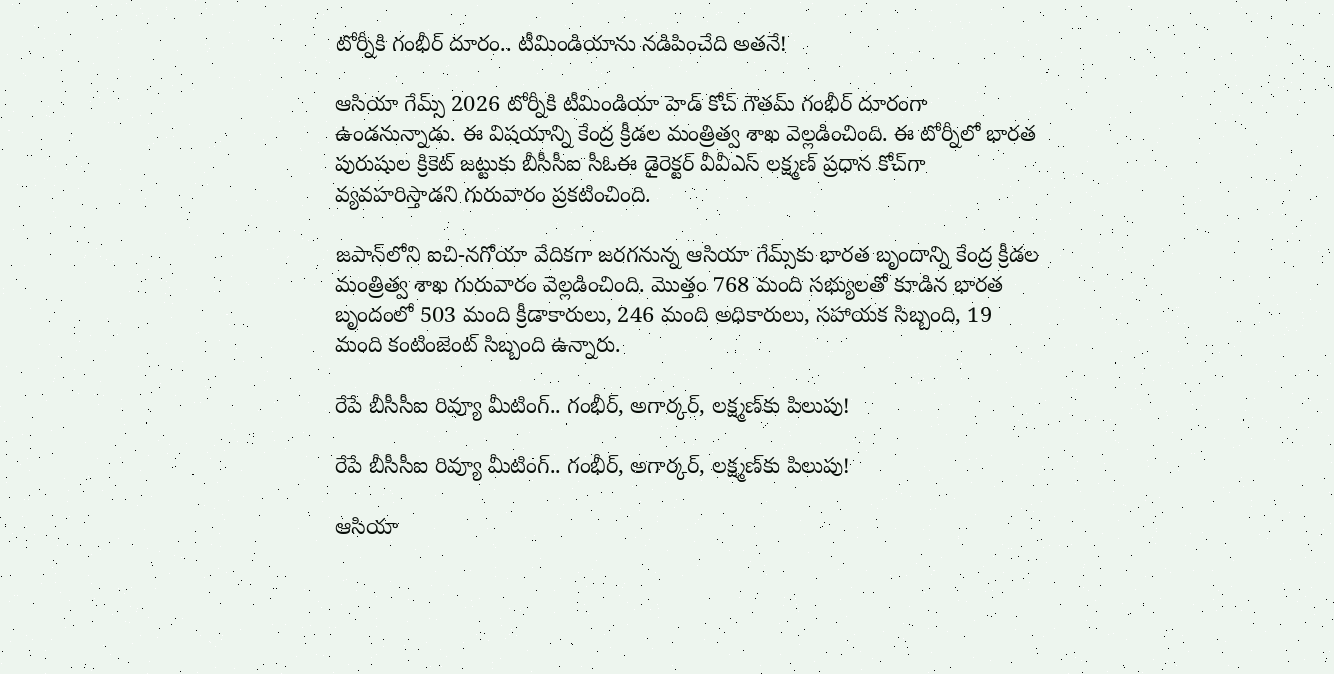టోర్నీకి గంభీర్ దూరం.. టీమిండియాను నడిపించేది అతనే!

ఆసియా గేమ్స్‌ 2026 టోర్నీకి టీమిండియా హెడ్ కోచ్ గౌతమ్ గంభీర్‌ దూరంగా ఉండనున్నాడు. ఈ విషయాన్ని కేంద్ర క్రీడల మంత్రిత్వ శాఖ వెల్లడించింది. ఈ టోర్నీలో భారత పురుషుల క్రికెట్‌ జట్టుకు బీసీసీఐ సీఓఈ డైరెక్టర్ వీవీఎస్‌ లక్ష్మణ్‌ ప్రధాన కోచ్‌గా వ్యవహరిస్తాడని గురువారం ప్రకటించింది.

జపాన్‌లోని ఐచి-నగోయా వేదికగా జరగనున్న ఆసియా గేమ్స్‌కు భారత బృందాన్ని కేంద్ర క్రీడల మంత్రిత్వ శాఖ గురువారం వెల్లడించింది. మొత్తం 768 మంది సభ్యులతో కూడిన భారత బృందంలో 503 మంది క్రీడాకారులు, 246 మంది అధికారులు, సహాయక సిబ్బంది, 19 మంది కంటింజెంట్‌ సిబ్బంది ఉన్నారు.

రేపే బీసీసీఐ రివ్యూ మీటింగ్.. గంభీర్, అగార్కర్‌, లక్ష్మణ్‌కు పిలుపు!

రేపే బీసీసీఐ రివ్యూ మీటింగ్.. గంభీర్, అగార్కర్‌, లక్ష్మణ్‌కు పిలుపు!

ఆసియా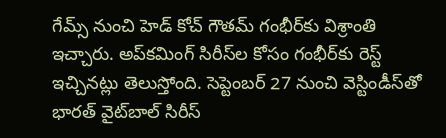గేమ్స్‌ ‌నుంచి హెడ్‌ కోచ్‌ గౌతమ్‌ గంభీర్‌కు విశ్రాంతి ఇచ్చారు. అప్‌కమింగ్ సిరీస్‌ల కోసం గంభీర్‌కు రెస్ట్ ఇచ్చినట్లు తెలుస్తోంది. సెప్టెంబర్‌ 27 నుంచి వెస్టిండీస్‌తో భారత్‌ వైట్‌బాల్‌ సిరీస్‌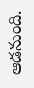ఆడనుంది.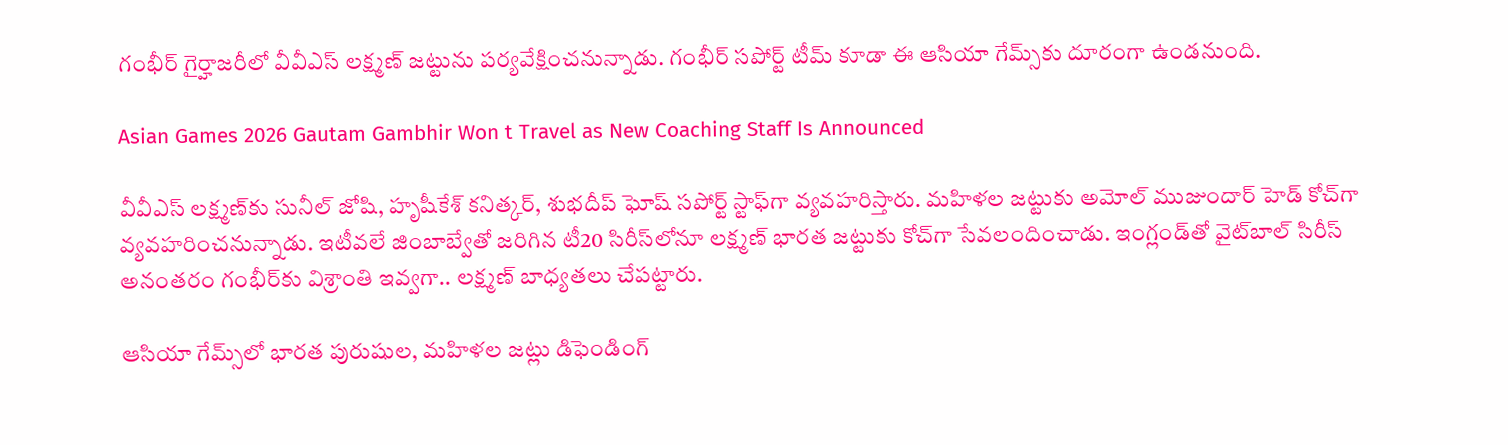గంభీర్ గైర్హాజరీలో వీవీఎస్ లక్ష్మణ్ జట్టును పర్యవేక్షించనున్నాడు. గంభీర్ సపోర్ట్ టీమ్ కూడా ఈ ఆసియా గేమ్స్‌కు దూరంగా ఉండనుంది.

Asian Games 2026 Gautam Gambhir Won t Travel as New Coaching Staff Is Announced

వీవీఎస్ లక్ష్మణ్‌కు సునీల్‌ జోషి, హృషీకేశ్‌ కనిత్కర్‌, శుభదీప్‌ ఘోష్‌ సపోర్ట్ స్టాఫ్‌గా వ్యవహరిస్తారు. మహిళల జట్టుకు అమోల్‌ ముజుందార్‌ హెడ్‌ కోచ్‌గా వ్యవహరించనున్నాడు. ఇటీవలే జింబాబ్వేతో జరిగిన టీ20 సిరీస్‌లోనూ లక్ష్మణ్‌ భారత జట్టుకు కోచ్‌గా సేవలందించాడు. ఇంగ్లండ్‌తో వైట్‌బాల్‌ సిరీస్‌ అనంతరం గంభీర్‌కు విశ్రాంతి ఇవ్వగా.. లక్ష్మణ్ బాధ్యతలు చేపట్టారు.

ఆసియా గేమ్స్‌లో భారత పురుషుల, మహిళల జట్లు డిఫెండింగ్‌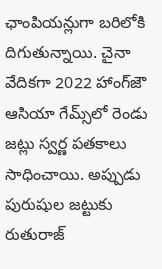ఛాంపియన్లుగా బరిలోకి దిగుతున్నాయి. చైనా వేదికగా 2022 హాంగ్‌జౌ ఆసియా గేమ్స్‌లో రెండు జట్లు స్వర్ణ పతకాలు సాధించాయి. అప్పుడు పురుషుల జట్టుకు రుతురాజ్‌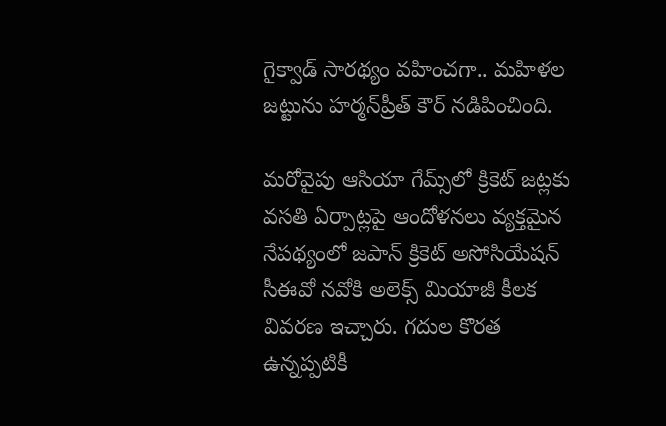గైక్వాడ్‌ సారథ్యం వహించగా.. మహిళల జట్టును హర్మన్‌ప్రీత్‌ కౌర్‌ నడిపించింది.

మరోవైపు ఆసియా గేమ్స్‌లో క్రికెట్‌ జట్లకు వసతి ఏర్పాట్లపై ఆందోళనలు వ్యక్తమైన నేపథ్యంలో జపాన్‌ క్రికెట్‌ అసోసియేషన్ సీఈవో నవోకి అలెక్స్‌ మియాజీ కీలక వివరణ ఇచ్చారు. గదుల కొరత ఉన్నప్పటికీ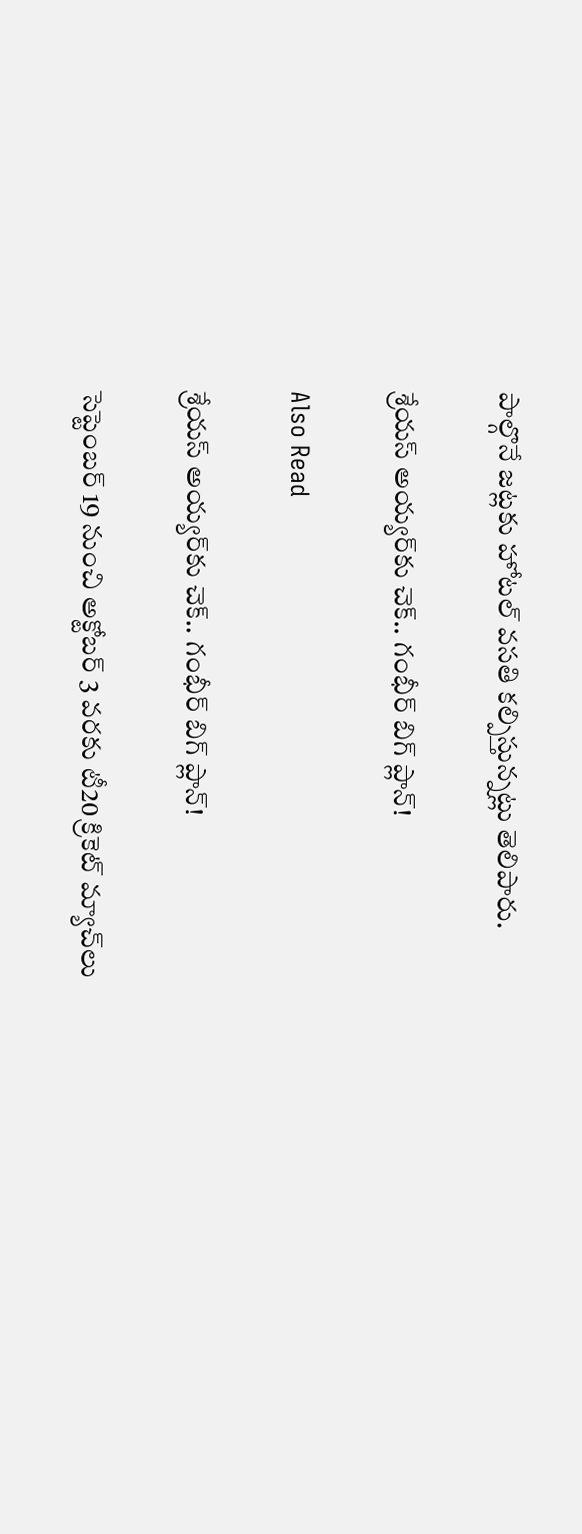పాల్గొనే జట్లకు హోటల్‌ వసతి కల్పిస్తున్నట్లు తెలిపారు.

శ్రేయస్ అయ్యర్‌కు చెక్.. గంభీర్ బిగ్ ప్లాన్!

Also Read

శ్రేయస్ అయ్యర్‌కు చెక్.. గంభీర్ బిగ్ ప్లాన్!

సెప్టెంబర్‌ 19 నుంచి అక్టోబర్‌ 3 వరకు టీ20 క్రికెట్‌ మ్యాచ్‌లు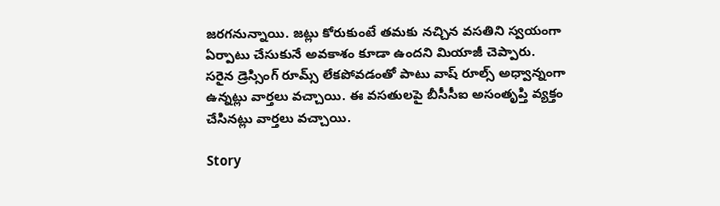జరగనున్నాయి. జట్లు కోరుకుంటే తమకు నచ్చిన వసతిని స్వయంగా ఏర్పాటు చేసుకునే అవకాశం కూడా ఉందని మియాజీ చెప్పారు. సరైన డ్రెస్సింగ్ రూమ్స్ లేకపోవడంతో పాటు వాష్ రూల్స్ అధ్వాన్నంగా ఉన్నట్లు వార్తలు వచ్చాయి. ఈ వసతులపై బీసీసీఐ అసంతృప్తి వ్యక్తం చేసినట్లు వార్తలు వచ్చాయి.

Story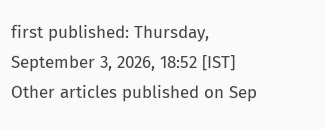first published: Thursday, September 3, 2026, 18:52 [IST]
Other articles published on Sep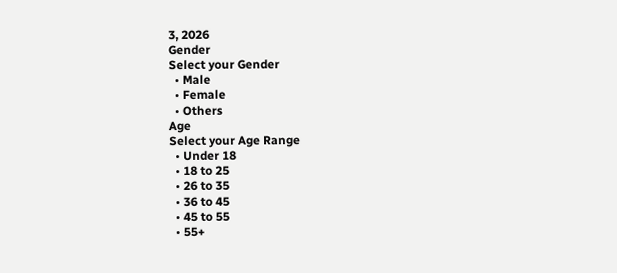3, 2026
Gender
Select your Gender
  • Male
  • Female
  • Others
Age
Select your Age Range
  • Under 18
  • 18 to 25
  • 26 to 35
  • 36 to 45
  • 45 to 55
  • 55+